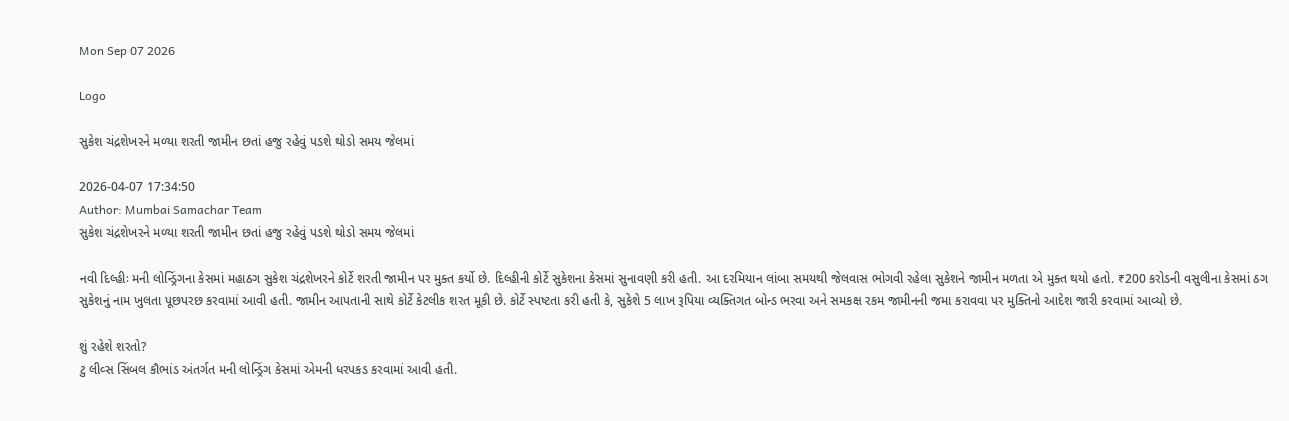Mon Sep 07 2026

Logo

સુકેશ ચંદ્રશેખરને મળ્યા શરતી જામીન છતાં હજુ રહેવું પડશે થોડો સમય જેલમાં

2026-04-07 17:34:50
Author: Mumbai Samachar Team
સુકેશ ચંદ્રશેખરને મળ્યા શરતી જામીન છતાં હજુ રહેવું પડશે થોડો સમય જેલમાં

નવી દિલ્હીઃ મની લોન્ડ્રિંગના કેસમાં મહાઠગ સુકેશ ચંદ્રશેખરને કોર્ટે શરતી જામીન પર મુક્ત કર્યો છે. દિલ્હીની કોર્ટે સુકેશના કેસમાં સુનાવણી કરી હતી. આ દરમિયાન લાંબા સમયથી જેલવાસ ભોગવી રહેલા સુકેશને જામીન મળતા એ મુક્ત થયો હતો. ₹200 કરોડની વસુલીના કેસમાં ઠગ સુકેશનું નામ ખુલતા પૂછપરછ કરવામાં આવી હતી. જામીન આપતાની સાથે કોર્ટે કેટલીક શરત મૂકી છે. કોર્ટે સ્પષ્ટતા કરી હતી કે, સુકેશે 5 લાખ રૂપિયા વ્યક્તિગત બોન્ડ ભરવા અને સમકક્ષ રકમ જામીનની જમા કરાવવા પર મુક્તિનો આદેશ જારી કરવામાં આવ્યો છે.

શું રહેશે શરતો?
ટુ લીવ્સ સિંબલ કૌભાંડ અંતર્ગત મની લોન્ડ્રિંગ કેસમાં એમની ધરપકડ કરવામાં આવી હતી.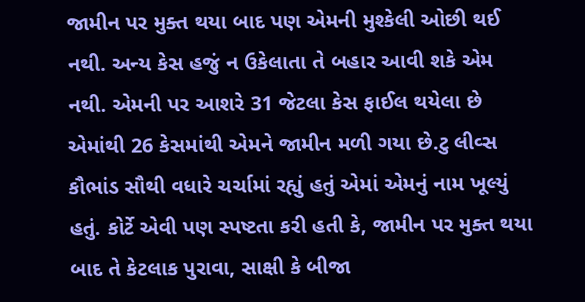જામીન પર મુક્ત થયા બાદ પણ એમની મુશ્કેલી ઓછી થઈ નથી. અન્ય કેસ હજું ન ઉકેલાતા તે બહાર આવી શકે એમ નથી. એમની પર આશરે 31 જેટલા કેસ ફાઈલ થયેલા છે એમાંથી 26 કેસમાંથી એમને જામીન મળી ગયા છે.ટુ લીવ્સ કૌભાંડ સૌથી વધારે ચર્ચામાં રહ્યું હતું એમાં એમનું નામ ખૂલ્યું હતું. કોર્ટે એવી પણ સ્પષ્ટતા કરી હતી કે, જામીન પર મુક્ત થયા બાદ તે કેટલાક પુરાવા, સાક્ષી કે બીજા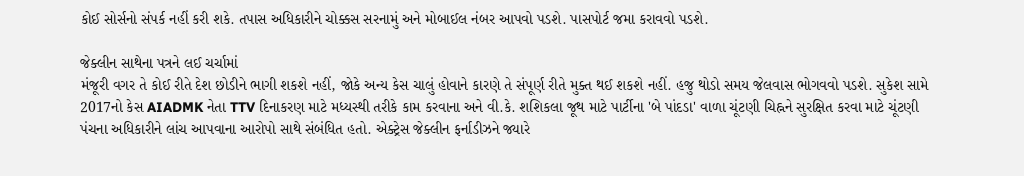કોઈ સોર્સનો સંપર્ક નહીં કરી શકે. તપાસ અધિકારીને ચોક્કસ સરનામું અને મોબાઈલ નંબર આપવો પડશે. પાસપોર્ટ જમા કરાવવો પડશે.

જેક્લીન સાથેના પત્રને લઈ ચર્ચામાં
મંજૂરી વગર તે કોઈ રીતે દેશ છોડીને ભાગી શકશે નહીં, જોકે અન્ય કેસ ચાલું હોવાને કારણે તે સંપૂર્ણ રીતે મુક્ત થઈ શકશે નહીં. હજુ થોડો સમય જેલવાસ ભોગવવો પડશે. સુકેશ સામે 2017નો કેસ AIADMK નેતા TTV દિનાકરણ માટે મધ્યસ્થી તરીકે કામ કરવાના અને વી.કે. શશિકલા જૂથ માટે પાર્ટીના 'બે પાંદડા' વાળા ચૂંટણી ચિહ્નને સુરક્ષિત કરવા માટે ચૂંટણી પંચના અધિકારીને લાંચ આપવાના આરોપો સાથે સંબંધિત હતો. એક્ટ્રેસ જેક્લીન ફર્નાડીઝને જ્યારે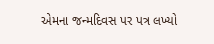એમના જન્મદિવસ પર પત્ર લખ્યો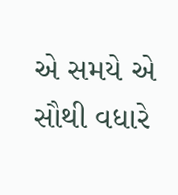એ સમયે એ સૌથી વધારે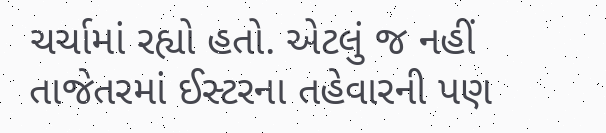ચર્ચામાં રહ્યો હતો. એટલું જ નહીં તાજેતરમાં ઈસ્ટરના તહેવારની પણ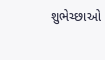શુભેચ્છાઓ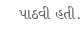પાઠવી હતી.